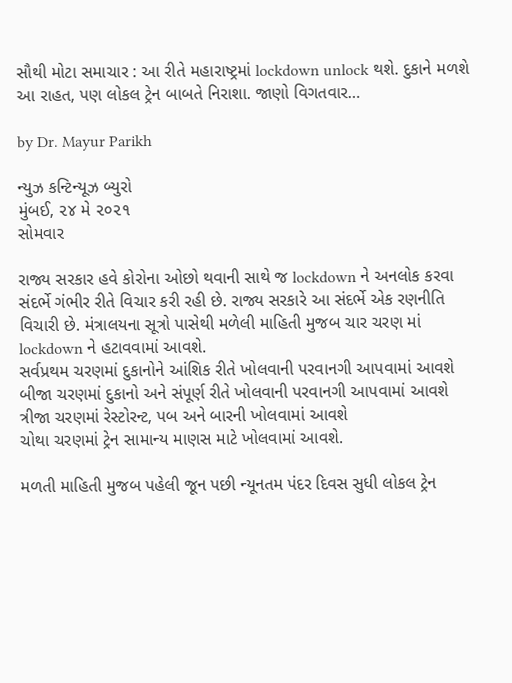સૌથી મોટા સમાચાર : આ રીતે મહારાષ્ટ્રમાં lockdown unlock થશે. દુકાને મળશે આ રાહત, પણ લોકલ ટ્રેન બાબતે નિરાશા. જાણો વિગતવાર…

by Dr. Mayur Parikh

ન્યુઝ કન્ટિન્યૂઝ બ્યુરો
મુંબઈ, ૨૪ મે ૨૦૨૧
સોમવાર

રાજ્ય સરકાર હવે કોરોના ઓછો થવાની સાથે જ lockdown ને અનલોક કરવા સંદર્ભે ગંભીર રીતે વિચાર કરી રહી છે. રાજ્ય સરકારે આ સંદર્ભે એક રણનીતિ વિચારી છે. મંત્રાલયના સૂત્રો પાસેથી મળેલી માહિતી મુજબ ચાર ચરણ માં lockdown ને હટાવવામાં આવશે.
સર્વપ્રથમ ચરણમાં દુકાનોને આંશિક રીતે ખોલવાની પરવાનગી આપવામાં આવશે
બીજા ચરણમાં દુકાનો અને સંપૂર્ણ રીતે ખોલવાની પરવાનગી આપવામાં આવશે
ત્રીજા ચરણમાં રેસ્ટોરન્ટ, પબ અને બારની ખોલવામાં આવશે
ચોથા ચરણમાં ટ્રેન સામાન્ય માણસ માટે ખોલવામાં આવશે.

મળતી માહિતી મુજબ પહેલી જૂન પછી ન્યૂનતમ પંદર દિવસ સુધી લોકલ ટ્રેન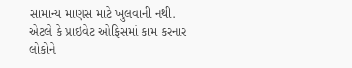સામાન્ય માણસ માટે ખુલવાની નથી. એટલે કે પ્રાઇવેટ ઓફિસમાં કામ કરનાર લોકોને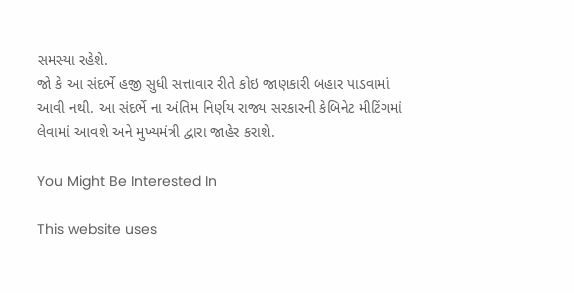સમસ્યા રહેશે.
જો કે આ સંદર્ભે હજી સુધી સત્તાવાર રીતે કોઇ જાણકારી બહાર પાડવામાં આવી નથી. આ સંદર્ભે ના અંતિમ નિર્ણય રાજ્ય સરકારની કેબિનેટ મીટિંગમાં લેવામાં આવશે અને મુખ્યમંત્રી દ્વારા જાહેર કરાશે.

You Might Be Interested In

This website uses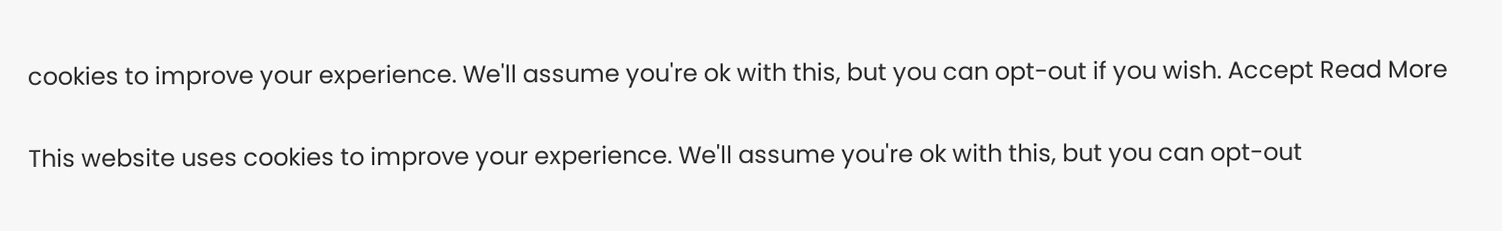cookies to improve your experience. We'll assume you're ok with this, but you can opt-out if you wish. Accept Read More

This website uses cookies to improve your experience. We'll assume you're ok with this, but you can opt-out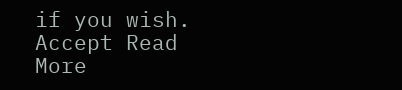if you wish. Accept Read More